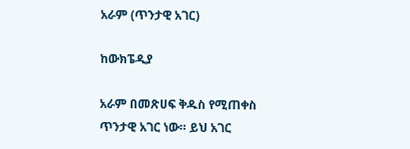አራም (ጥንታዊ አገር)

ከውክፔዲያ

አራም በመጽሀፍ ቅዱስ የሚጠቀስ ጥንታዊ አገር ነው። ይህ አገር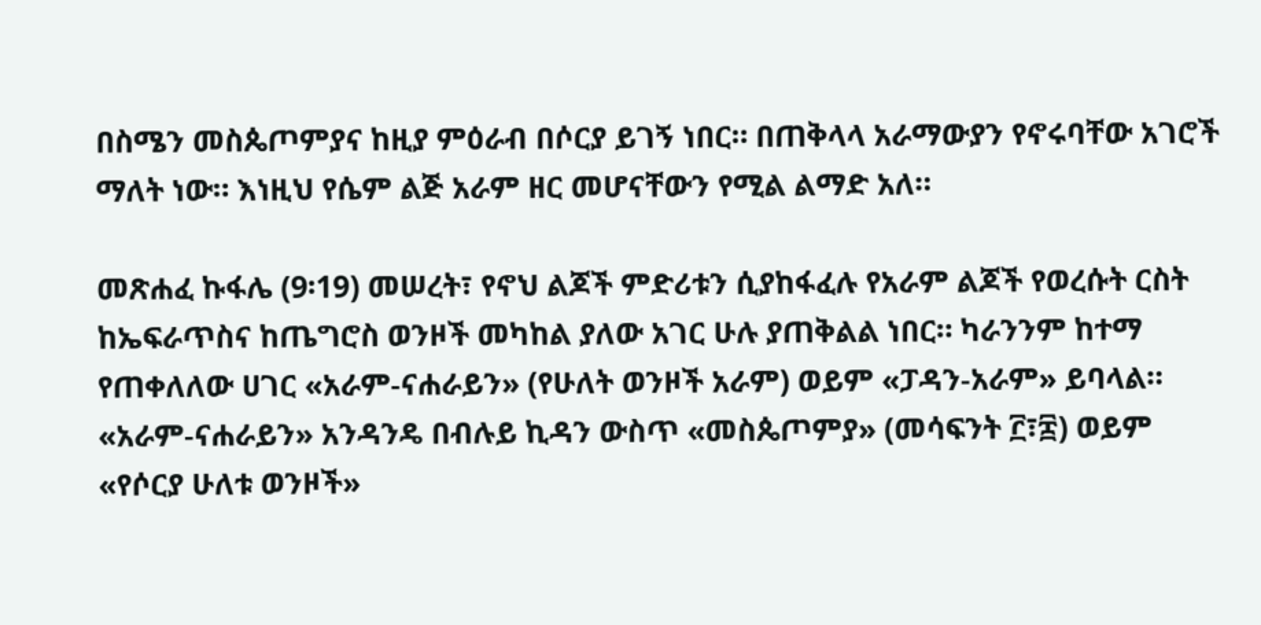በስሜን መስጴጦምያና ከዚያ ምዕራብ በሶርያ ይገኝ ነበር። በጠቅላላ አራማውያን የኖሩባቸው አገሮች ማለት ነው። እነዚህ የሴም ልጅ አራም ዘር መሆናቸውን የሚል ልማድ አለ።

መጽሐፈ ኩፋሌ (9፡19) መሠረት፣ የኖህ ልጆች ምድሪቱን ሲያከፋፈሉ የአራም ልጆች የወረሱት ርስት ከኤፍራጥስና ከጤግሮስ ወንዞች መካከል ያለው አገር ሁሉ ያጠቅልል ነበር። ካራንንም ከተማ የጠቀለለው ሀገር «አራም-ናሐራይን» (የሁለት ወንዞች አራም) ወይም «ፓዳን-አራም» ይባላል። «አራም-ናሐራይን» አንዳንዴ በብሉይ ኪዳን ውስጥ «መስጴጦምያ» (መሳፍንት ፫፣፰) ወይም «የሶርያ ሁለቱ ወንዞች»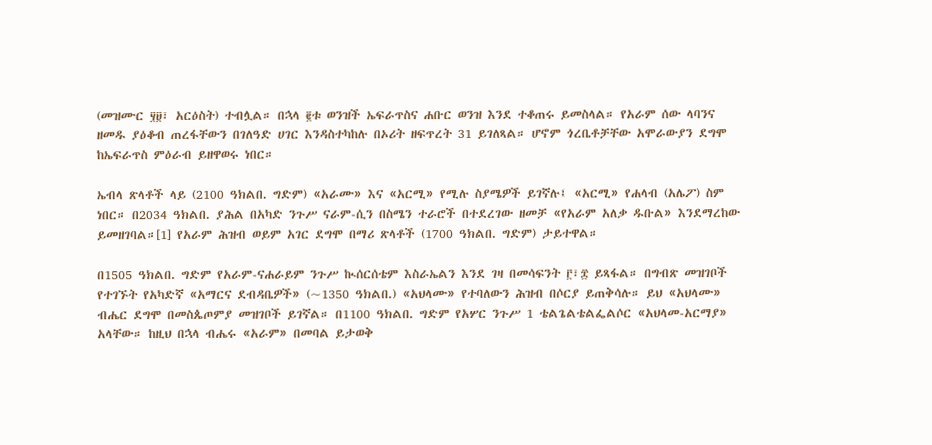(መዝሙር ፶፱፣ አርዕስት) ተብሏል። በኋላ ፪ቱ ወንዝች ኤፍራጥስና ሐቡር ወንዝ እንደ ተቆጠሩ ይመስላል። የአራም ሰው ላባንና ዘመዱ ያዕቆብ ጠረፋቸውን በገለዓድ ሀገር እንዳስተካከሉ በኦሪት ዘፍጥረት 31 ይገለጻል። ሆኖም ጎረቤቶቻቸው አሞራውያን ደግሞ ከኤፍራጥስ ምዕራብ ይዘዋወሩ ነበር።

ኤብላ ጽላቶች ላይ (2100 ዓክልበ. ግድም) «አራሙ» እና «አርሚ» የሚሉ ስያሜዎች ይገኛሉ፤ «አርሚ» የሐላብ (አሌፖ) ስም ነበር። በ2034 ዓክልበ. ያሕል በአካድ ንጉሥ ናራም-ሲን በስሜን ተራሮች በተደረገው ዘመቻ «የአራም አለቃ ዱቡል» እንደማረከው ይመዘገባል።[1] የአራም ሕዝብ ወይም አገር ደግሞ በማሪ ጽላቶች (1700 ዓክልበ. ግድም) ታይተዋል።

በ1505 ዓክልበ. ግድም የአራም-ናሐራይም ንጉሥ ኲሰርሰቴም እስራኤልን እንደ ገዛ በመሳፍንት ፫፣፰ ይጻፋል። በግብጽ መዝገቦች የተገኙት የአካድኛ «አማርና ደብዳቤዎች» (~1350 ዓክልበ.) «አህላሙ» የተባለውን ሕዝብ በሶርያ ይጠቅሳሉ። ይህ «አህላሙ» ብሔር ደግሞ በመስጴጦምያ መዝገቦች ይገኛል። በ1100 ዓክልበ. ግድም የአሦር ንጉሥ 1 ቴልጌልቴልፌልሶር «አህላመ-አርማያ» አላቸው። ከዚህ በኋላ ብሔሩ «አራም» በመባል ይታወቅ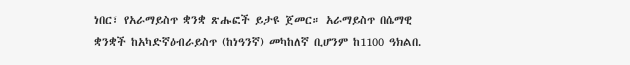ነበር፣ የአራማይስጥ ቋንቋ ጽሑፎች ይታዩ ጀመር። አራማይስጥ በሴማዊ ቋንቋች ከአካድኛዕብራይስጥ (ከነዓንኛ) መካከለኛ ቢሆንም ከ1100 ዓክልበ.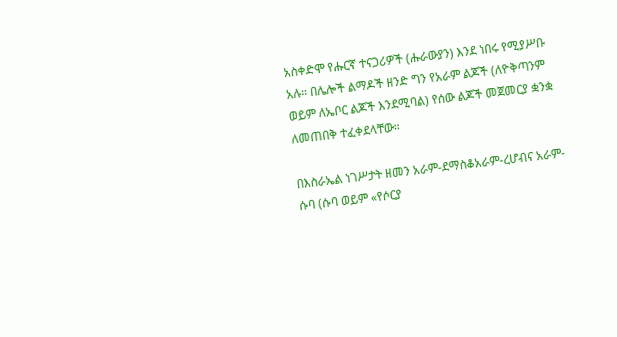አስቀድሞ የሑርኛ ተናጋሪዎች (ሑራውያን) እንደ ነበሩ የሚያሥቡ አሉ። በሌሎች ልማዶች ዘንድ ግን የአራም ልጆች (ለዮቅጣንም ወይም ለኤቦር ልጆች እንደሚባል) የሰው ልጆች መጀመርያ ቋንቋ ለመጠበቅ ተፈቀደላቸው።

በእስራኤል ነገሥታት ዘመን አራም-ደማስቆአራም-ረሆብና አራም-ሱባ (ሱባ ወይም «የሶርያ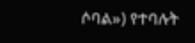ሶባል») የተባሉት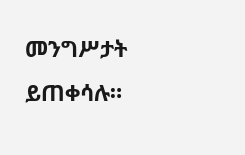መንግሥታት ይጠቀሳሉ።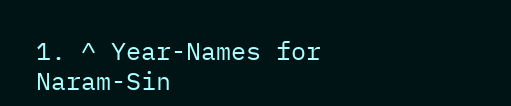1. ^ Year-Names for Naram-Sin